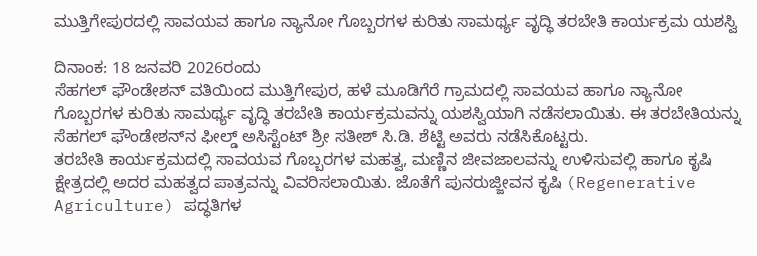ಮುತ್ತಿಗೇಪುರದಲ್ಲಿ ಸಾವಯವ ಹಾಗೂ ನ್ಯಾನೋ ಗೊಬ್ಬರಗಳ ಕುರಿತು ಸಾಮರ್ಥ್ಯ ವೃದ್ಧಿ ತರಬೇತಿ ಕಾರ್ಯಕ್ರಮ ಯಶಸ್ವಿ

ದಿನಾಂಕ: 18 ಜನವರಿ 2026ರಂದು
ಸೆಹಗಲ್ ಫೌಂಡೇಶನ್ ವತಿಯಿಂದ ಮುತ್ತಿಗೇಪುರ, ಹಳೆ ಮೂಡಿಗೆರೆ ಗ್ರಾಮದಲ್ಲಿ ಸಾವಯವ ಹಾಗೂ ನ್ಯಾನೋ ಗೊಬ್ಬರಗಳ ಕುರಿತು ಸಾಮರ್ಥ್ಯ ವೃದ್ಧಿ ತರಬೇತಿ ಕಾರ್ಯಕ್ರಮವನ್ನು ಯಶಸ್ವಿಯಾಗಿ ನಡೆಸಲಾಯಿತು. ಈ ತರಬೇತಿಯನ್ನು ಸೆಹಗಲ್ ಫೌಂಡೇಶನ್‌ನ ಫೀಲ್ಡ್ ಅಸಿಸ್ಟೆಂಟ್ ಶ್ರೀ ಸತೀಶ್ ಸಿ.ಡಿ. ಶೆಟ್ಟಿ ಅವರು ನಡೆಸಿಕೊಟ್ಟರು.
ತರಬೇತಿ ಕಾರ್ಯಕ್ರಮದಲ್ಲಿ ಸಾವಯವ ಗೊಬ್ಬರಗಳ ಮಹತ್ವ, ಮಣ್ಣಿನ ಜೀವಜಾಲವನ್ನು ಉಳಿಸುವಲ್ಲಿ ಹಾಗೂ ಕೃಷಿ ಕ್ಷೇತ್ರದಲ್ಲಿ ಅದರ ಮಹತ್ವದ ಪಾತ್ರವನ್ನು ವಿವರಿಸಲಾಯಿತು. ಜೊತೆಗೆ ಪುನರುಜ್ಜೀವನ ಕೃಷಿ (Regenerative Agriculture) ಪದ್ಧತಿಗಳ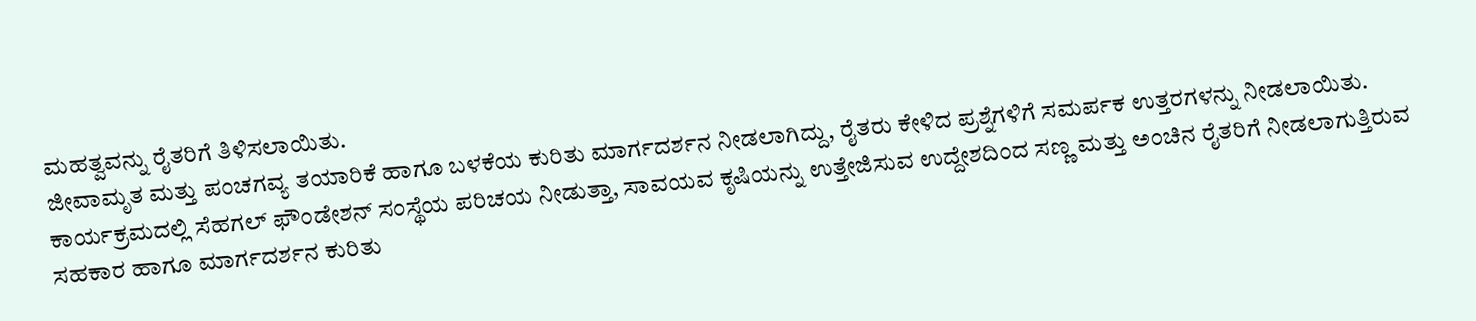ಮಹತ್ವವನ್ನು ರೈತರಿಗೆ ತಿಳಿಸಲಾಯಿತು.
ಜೀವಾಮೃತ ಮತ್ತು ಪಂಚಗವ್ಯ ತಯಾರಿಕೆ ಹಾಗೂ ಬಳಕೆಯ ಕುರಿತು ಮಾರ್ಗದರ್ಶನ ನೀಡಲಾಗಿದ್ದು, ರೈತರು ಕೇಳಿದ ಪ್ರಶ್ನೆಗಳಿಗೆ ಸಮರ್ಪಕ ಉತ್ತರಗಳನ್ನು ನೀಡಲಾಯಿತು.
ಕಾರ್ಯಕ್ರಮದಲ್ಲಿ ಸೆಹಗಲ್ ಫೌಂಡೇಶನ್ ಸಂಸ್ಥೆಯ ಪರಿಚಯ ನೀಡುತ್ತಾ, ಸಾವಯವ ಕೃಷಿಯನ್ನು ಉತ್ತೇಜಿಸುವ ಉದ್ದೇಶದಿಂದ ಸಣ್ಣ ಮತ್ತು ಅಂಚಿನ ರೈತರಿಗೆ ನೀಡಲಾಗುತ್ತಿರುವ ಸಹಕಾರ ಹಾಗೂ ಮಾರ್ಗದರ್ಶನ ಕುರಿತು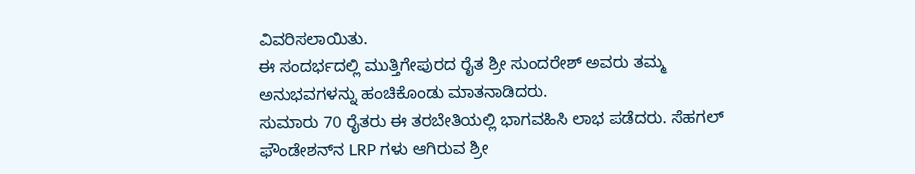ವಿವರಿಸಲಾಯಿತು.
ಈ ಸಂದರ್ಭದಲ್ಲಿ ಮುತ್ತಿಗೇಪುರದ ರೈತ ಶ್ರೀ ಸುಂದರೇಶ್ ಅವರು ತಮ್ಮ ಅನುಭವಗಳನ್ನು ಹಂಚಿಕೊಂಡು ಮಾತನಾಡಿದರು.
ಸುಮಾರು 70 ರೈತರು ಈ ತರಬೇತಿಯಲ್ಲಿ ಭಾಗವಹಿಸಿ ಲಾಭ ಪಡೆದರು. ಸೆಹಗಲ್ ಫೌಂಡೇಶನ್‌ನ LRP ಗಳು ಆಗಿರುವ ಶ್ರೀ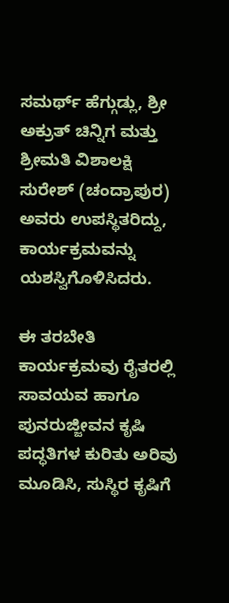ಸಮರ್ಥ್ ಹೆಗ್ಗುಡ್ಲು, ಶ್ರೀ ಅಕ್ರುತ್ ಚಿನ್ನಿಗ ಮತ್ತು ಶ್ರೀಮತಿ ವಿಶಾಲಕ್ಷಿ ಸುರೇಶ್ (ಚಂದ್ರಾಪುರ) ಅವರು ಉಪಸ್ಥಿತರಿದ್ದು, ಕಾರ್ಯಕ್ರಮವನ್ನು ಯಶಸ್ವಿಗೊಳಿಸಿದರು.

ಈ ತರಬೇತಿ ಕಾರ್ಯಕ್ರಮವು ರೈತರಲ್ಲಿ ಸಾವಯವ ಹಾಗೂ ಪುನರುಜ್ಜೀವನ ಕೃಷಿ ಪದ್ಧತಿಗಳ ಕುರಿತು ಅರಿವು ಮೂಡಿಸಿ, ಸುಸ್ಥಿರ ಕೃಷಿಗೆ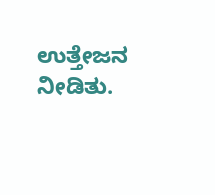ಉತ್ತೇಜನ ನೀಡಿತು.